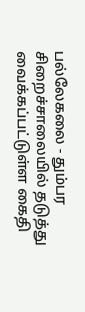பல்லேகலை - தும்பர சிறைச்சாலையில் தடுத்து வைக்கப்பட்டுள்ள கைதி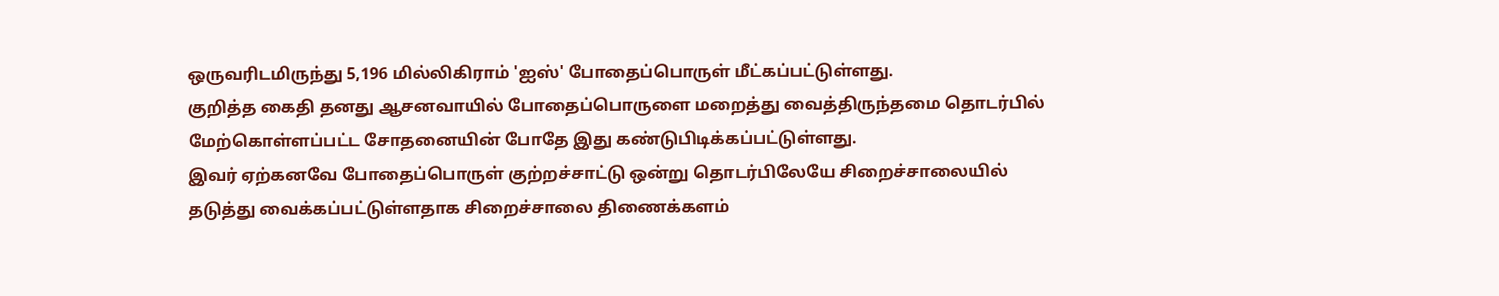ஒருவரிடமிருந்து 5,196 மில்லிகிராம் 'ஐஸ்' போதைப்பொருள் மீட்கப்பட்டுள்ளது.
குறித்த கைதி தனது ஆசனவாயில் போதைப்பொருளை மறைத்து வைத்திருந்தமை தொடர்பில் மேற்கொள்ளப்பட்ட சோதனையின் போதே இது கண்டுபிடிக்கப்பட்டுள்ளது.
இவர் ஏற்கனவே போதைப்பொருள் குற்றச்சாட்டு ஒன்று தொடர்பிலேயே சிறைச்சாலையில் தடுத்து வைக்கப்பட்டுள்ளதாக சிறைச்சாலை திணைக்களம்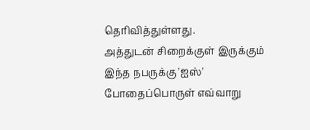தெரிவித்துள்ளது.
அத்துடன் சிறைக்குள் இருக்கும் இந்த நபருக்கு 'ஐஸ்' போதைப்பொருள் எவ்வாறு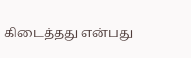கிடைத்தது என்பது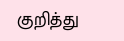குறித்து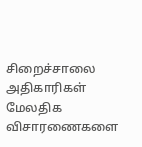சிறைச்சாலை அதிகாரிகள் மேலதிக விசாரணைகளை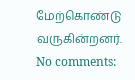மேற்கொண்டு வருகின்றனர்.
No comments: